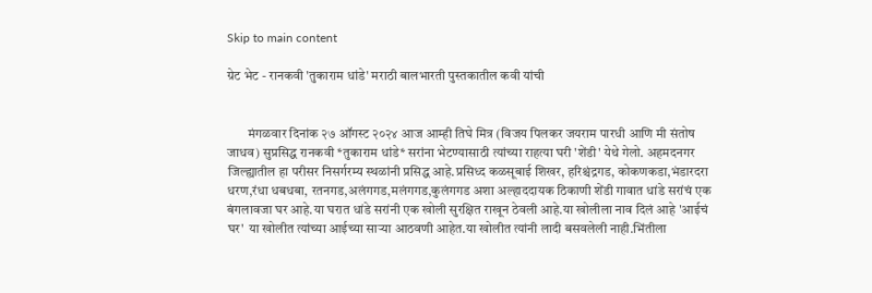Skip to main content

ग्रेट भेट - रानकवी 'तुकाराम धांडे' मराठी बालभारती पुस्तकातील कवी यांची


        मंगळवार दिनांक २७ ऑगस्ट २०२४ आज आम्ही तिघे मित्र (विजय पिलकर जयराम पारधी आणि मी संतोष जाधव) सुप्रसिद्ध रानकवी *तुकाराम धांडे* सरांना भेटण्यासाठी त्यांच्या राहत्या घरी 'शेंडी' येथे गेलो. अहमदनगर जिल्ह्यातील हा परीसर निसर्गरम्य स्थळांनी प्रसिद्ध आहे.प्रसिध्द कळसूबाई शिखर, हरिश्चंद्रगड, कोकणकडा,भंडारदरा धरण,रंधा धबधबा, रतनगड,अलंगगड,मलंगगड,कुलंगगड अशा अल्हाददायक ठिकाणी शेंडी गावात धांडे सरांचं एक बंगलावजा घर आहे.या घरात धांडे सरांनी एक खोली सुरक्षित राखून ठेवली आहे.या खोलीला नाव दिलं आहे 'आईचं घर'  या खोलीत त्यांच्या आईच्या साऱ्या आठवणी आहेत.या खोलीत त्यांनी लादी बसवलेली नाही.भिंतीला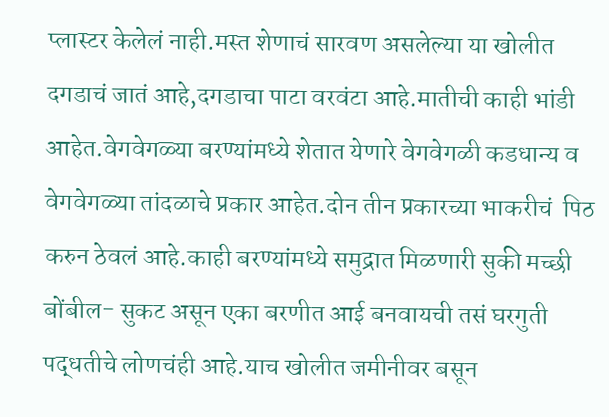प्लास्टर केलेलं नाही.मस्त शेणाचं सारवण असलेल्या या खोलीत दगडाचं जातं आहे,दगडाचा पाटा वरवंटा आहे.मातीची काही भांडी आहेत.वेगवेगळ्या बरण्यांमध्ये शेतात येणारे वेगवेगळी कडधान्य व वेगवेगळ्या तांदळाचे प्रकार आहेत.दोन तीन प्रकारच्या भाकरीचं  पिठ करुन ठेवलं आहे.काही बरण्यांमध्ये समुद्रात मिळणारी सुकी मच्छी बोंबील- सुकट असून एका बरणीत आई बनवायची तसं घरगुती पद्धतीचे लोणचंही आहे.याच खोलीत जमीनीवर बसून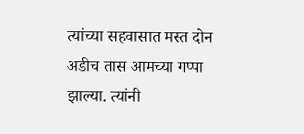त्यांच्या सहवासात मस्त दोन अडीच तास आमच्या गप्पा झाल्या. त्यांनी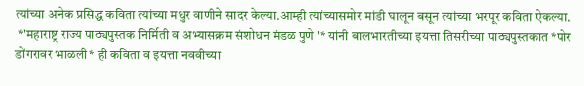त्यांच्या अनेक प्रसिद्ध कविता त्यांच्या मधुर वाणीने सादर केल्या.आम्ही त्यांच्यासमोर मांडी घालून बसून त्यांच्या भरपूर कविता ऐकल्या.
 *'महाराष्ट्र राज्य पाठ्यपुस्तक निर्मिती व अभ्यासक्रम संशोधन मंडळ पुणे '* यांनी बालभारतीच्या इयत्ता तिसरीच्या पाठ्यपुस्तकात *पोर डोंगरावर भाळली* ही कविता व इयत्ता नववीच्या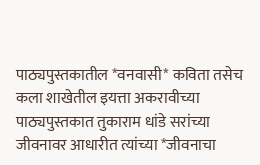पाठ्यपुस्तकातील *वनवासी* कविता तसेच कला शाखेतील इयत्ता अकरावीच्या पाठ्यपुस्तकात तुकाराम धांडे सरांच्या जीवनावर आधारीत त्यांच्या *जीवनाचा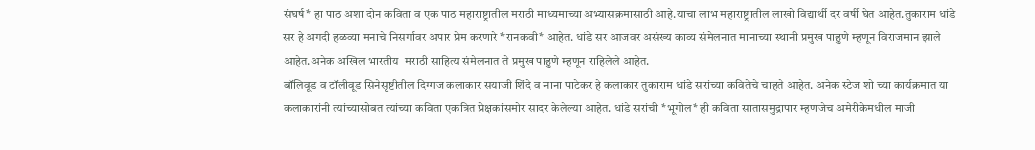संघर्ष* हा पाठ अशा दोन कविता व एक पाठ महाराष्ट्रातील मराठी माध्यमाच्या अभ्यासक्रमासाठी आहे.याचा लाभ महाराष्ट्रातील लाखो विद्यार्थी दर वर्षी घेत आहेत.तुकाराम धांडे सर हे अगदी हळव्या मनाचे निसर्गावर अपार प्रेम करणारे *रानकवी* आहेत. धांडे सर आजवर असंख्य काव्य संमेलनात मानाच्या स्थानी प्रमुख पाहुणे म्हणून विराजमान झाले आहेत.अनेक अखिल भारतीय  मराठी साहित्य संमेलनात ते प्रमुख पाहुणे म्हणून राहिलेले आहेत.
बॉलिवूड व टॉलीवूड सिनेसृष्टीतील दिग्गज कलाकार सयाजी शिंदे व नाना पाटेकर हे कलाकार तुकाराम धांडे सरांच्या कवितेचे चाहते आहेत. अनेक स्टेज शो च्या कार्यक्रमात या कलाकारांनी त्यांच्यासोबत त्यांच्या कविता एकत्रित प्रेक्षकांसमोर सादर केलेल्या आहेत. धांडे सरांची *भूगोल* ही कविता सातासमुद्रापार म्हणजेच अमेरीकेमधील माजी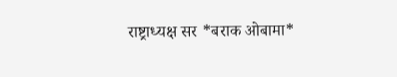राष्ट्राध्यक्ष सर *बराक ओबामा*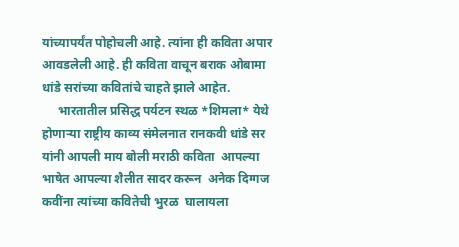यांच्यापर्यंत पोहोचली आहे. त्यांना ही कविता अपार आवडलेली आहे. ही कविता वाचून बराक ओबामा धांडे सरांच्या कवितांचे चाहते झाले आहेत.
     भारतातील प्रसिद्ध पर्यटन स्थळ *शिमला* येथे होणाऱ्या राष्ट्रीय काव्य संमेलनात रानकवी धांडे सर यांनी आपली माय बोली मराठी कविता  आपल्या भाषेत आपल्या शैलीत सादर करून  अनेक दिग्गज कवींना त्यांच्या कवितेची भुरळ  घालायला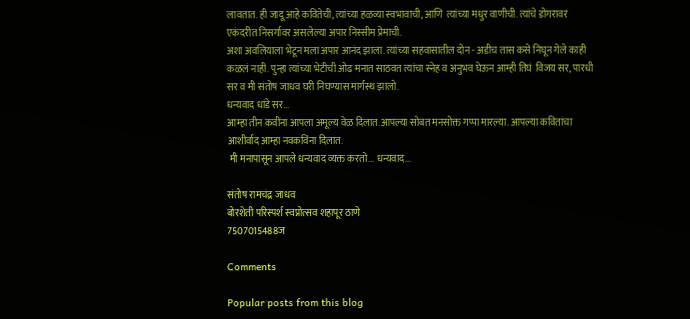लावतात. ही जादू आहे कवितेची, त्यांच्या हळव्या स्वभावाची, आणि  त्यांच्या मधुर वाणीची. त्यांचे डोंगरावर एकंदरीत निसर्गावर असलेल्या अपार निस्सीम प्रेमाची.
अशा अवलियाला भेटून मला अपार आनंद झाला. त्यांच्या सहवासातील दोन - अडीच तास कसे निघून गेले काही कळलं नाही. पुन्हा त्यांच्या भेटीची ओढ मनात साठवत त्यांचा स्नेह व अनुभव घेऊन आम्ही तिघं  विजय सर, पारधी सर व मी संतोष जाधव घरी निघण्यास मार्गस्थ झालो.
धन्यवाद धांडे सर...
आम्हा तीन कवींना आपला अमूल्य वेळ दिलात.आपल्या सोबत मनसोक्त गप्पा मारल्या. आपल्या कवितांचा आशीर्वाद आम्हा नवकविंना दिलात.
 मी मनापासून आपले धन्यवाद व्यक्त करतो... धन्यवाद...

संतोष रामचंद्र जाधव
बोरशेती परिस्पर्श स्वप्नोत्सव शहापूर ठाणे
7507015488ज

Comments

Popular posts from this blog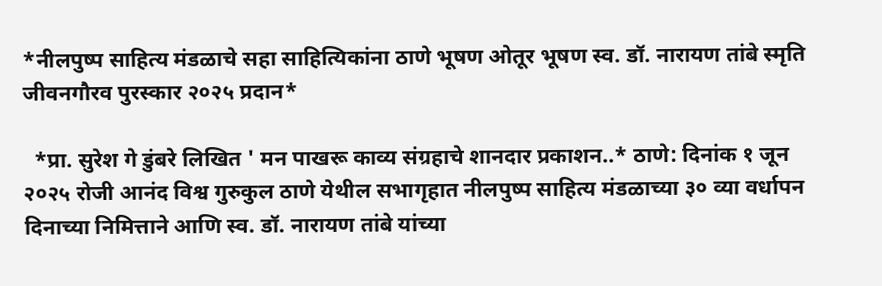*नीलपुष्प साहित्य मंडळाचे सहा साहित्यिकांना ठाणे भूषण ओतूर भूषण स्व. डॉ. नारायण तांबे स्मृति जीवनगौरव पुरस्कार २०२५ प्रदान*

  *प्रा. सुरेश गे डुंबरे लिखित ' मन पाखरू काव्य संग्रहाचे शानदार प्रकाशन..* ठाणे: दिनांक १ जून  २०२५ रोजी आनंद विश्व गुरुकुल ठाणे येथील सभागृहात नीलपुष्प साहित्य मंडळाच्या ३० व्या वर्धापन दिनाच्या निमित्ताने आणि स्व. डॉ. नारायण तांबे यांच्या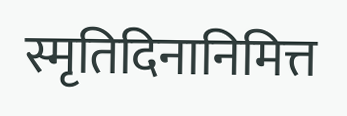स्मृतिदिनानिमित्त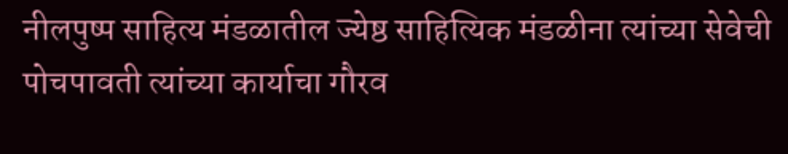नीलपुष्प साहित्य मंडळातील ज्येष्ठ साहित्यिक मंडळीना त्यांच्या सेवेची पोचपावती त्यांच्या कार्याचा गौरव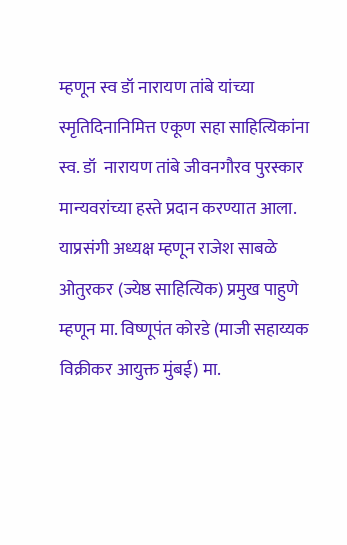म्हणून स्व डॉ नारायण तांबे यांच्या स्मृतिदिनानिमित्त एकूण सहा साहित्यिकांना स्व. डॉ  नारायण तांबे जीवनगौरव पुरस्कार मान्यवरांच्या हस्ते प्रदान करण्यात आला.  याप्रसंगी अध्यक्ष म्हणून राजेश साबळे ओतुरकर (ज्येष्ठ साहित्यिक) प्रमुख पाहुणे म्हणून मा. विष्णूपंत कोरडे (माजी सहाय्यक विक्रीकर आयुक्त मुंबई) मा.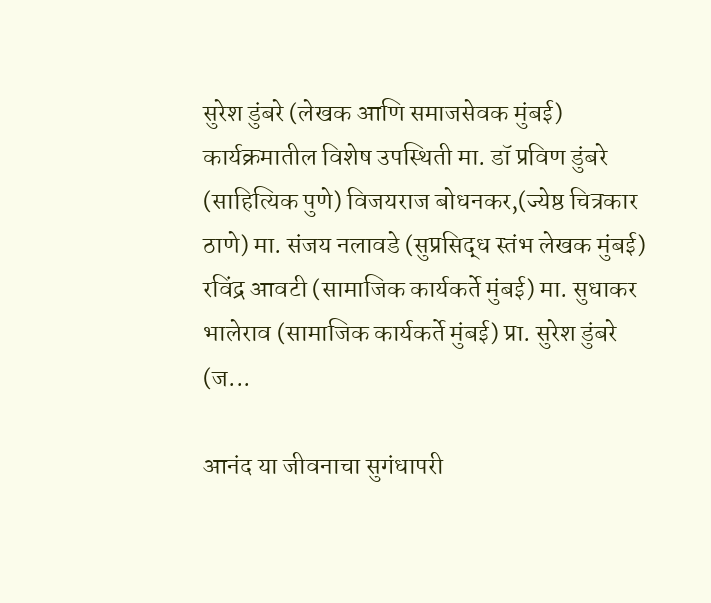सुरेश डुंबरे (लेखक आणि समाजसेवक मुंबई)  कार्यक्रमातील विशेष उपस्थिती मा. डॉ प्रविण डुंबरे (साहित्यिक पुणे) विजयराज बोधनकर,(ज्येष्ठ चित्रकार ठाणे) मा. संजय नलावडे (सुप्रसिद्ध स्तंभ लेखक मुंबई) रविंद्र आवटी (सामाजिक कार्यकर्ते मुंबई) मा. सुधाकर भालेराव (सामाजिक कार्यकर्ते मुंबई) प्रा. सुरेश डुंबरे (ज...

आनंद या जीवनाचा सुगंधापरी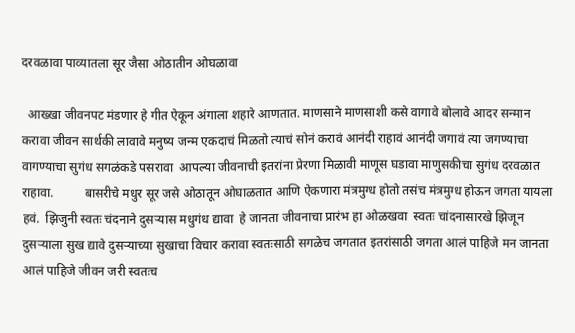दरवळावा पाव्यातला सूर जैसा ओठातीन ओघळावा

  आख्खा जीवनपट मंडणार हे गीत ऐकून अंगाला शहारे आणतात. माणसाने माणसाशी कसे वागावे बोलावे आदर सन्मान करावा जीवन सार्थकी लावावे मनुष्य जन्म एकदाचं मिळतो त्याचं सोनं करावं आनंदी राहावं आनंदी जगावं त्या जगण्याचा वागण्याचा सुगंध सगळंकडे पसरावा  आपल्या जीवनाची इतरांना प्रेरणा मिळावी माणूस घडावा माणुसकीचा सुगंध दरवळात राहावा.          बासरीचे मधुर सूर जसे ओठातून ओघाळतात आणि ऐकणारा मंत्रमुग्ध होतो तसंच मंत्रमुग्ध होऊन जगता यायला हवं.  झिजुनी स्वतः चंदनाने दुसऱ्यास मधुगंध द्यावा  हे जानता जीवनाचा प्रारंभ हा ओळखवा  स्वतः चांदनासारखे झिजून दुसऱ्याला सुख द्यावे दुसऱ्याच्या सुखाचा विचार करावा स्वतःसाठी सगळेच जगतात इतरांसाठी जगता आलं पाहिजे मन जानता आलं पाहिजे जीवन जरी स्वतःच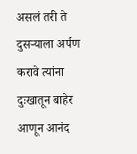असलं तरी ते दुसऱ्याला अर्पण करावे त्यांना दुःखातून बाहेर आणून आनंद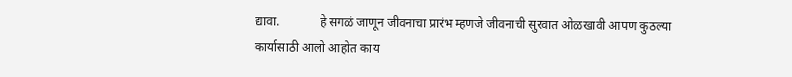द्यावा.             हे सगळं जाणून जीवनाचा प्रारंभ म्हणजे जीवनाची सुरवात ओळखावी आपण कुठल्या कार्यासाठी आलो आहोत काय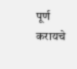पूर्ण करायचे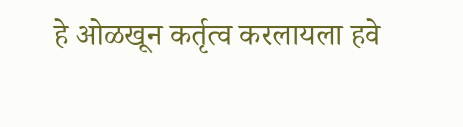हे ओळखून कर्तृत्व करलायला हवे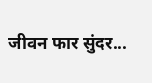जीवन फार सुंदर...